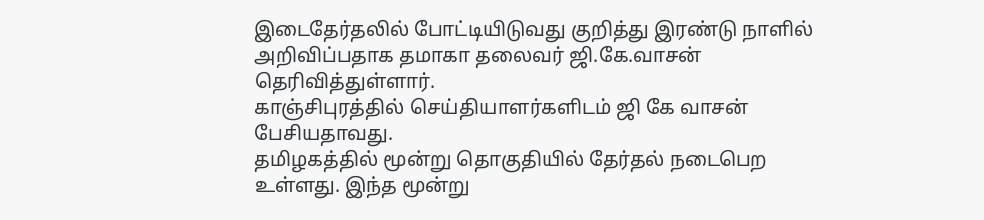இடைதேர்தலில் போட்டியிடுவது குறித்து இரண்டு நாளில் அறிவிப்பதாக தமாகா தலைவர் ஜி.கே.வாசன் தெரிவித்துள்ளார்.
காஞ்சிபுரத்தில் செய்தியாளர்களிடம் ஜி கே வாசன் பேசியதாவது.
தமிழகத்தில் மூன்று தொகுதியில் தேர்தல் நடைபெற உள்ளது. இந்த மூன்று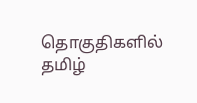தொகுதிகளில் தமிழ்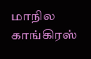மாநில காங்கிரஸ்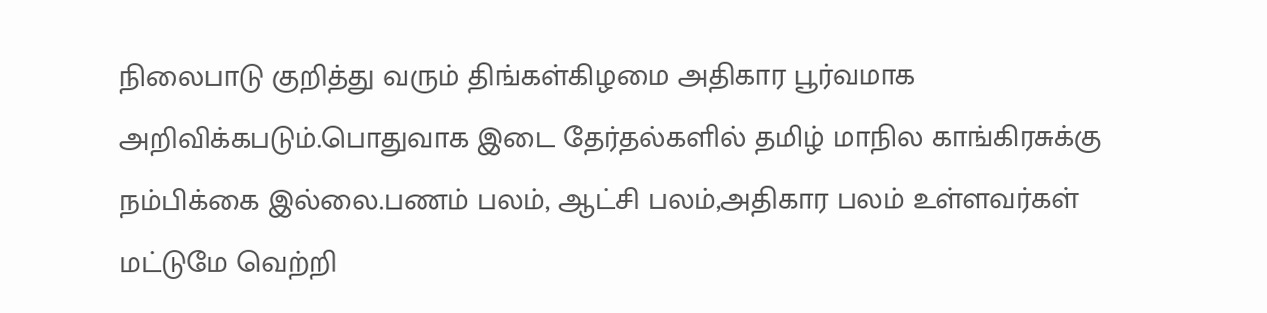நிலைபாடு குறித்து வரும் திங்கள்கிழமை அதிகார பூர்வமாக அறிவிக்கபடும்.பொதுவாக இடை தேர்தல்களில் தமிழ் மாநில காங்கிரசுக்கு நம்பிக்கை இல்லை.பணம் பலம், ஆட்சி பலம்,அதிகார பலம் உள்ளவர்கள் மட்டுமே வெற்றி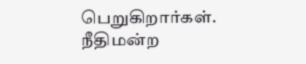பெறுகிறார்கள்.
நீதிமன்ற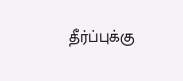தீர்ப்புக்கு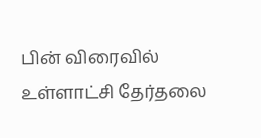பின் விரைவில் உள்ளாட்சி தேர்தலை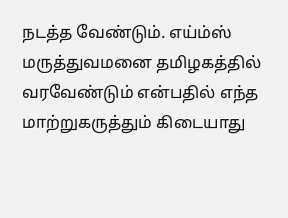நடத்த வேண்டும். எய்ம்ஸ் மருத்துவமனை தமிழகத்தில் வரவேண்டும் என்பதில் எந்த மாற்றுகருத்தும் கிடையாது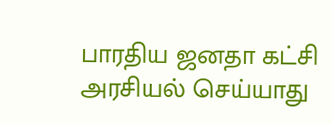பாரதிய ஜனதா கட்சி அரசியல் செய்யாது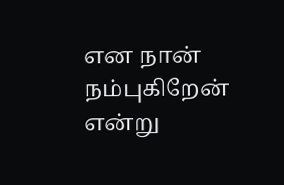என நான் நம்புகிறேன் என்று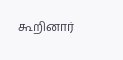கூறினார்